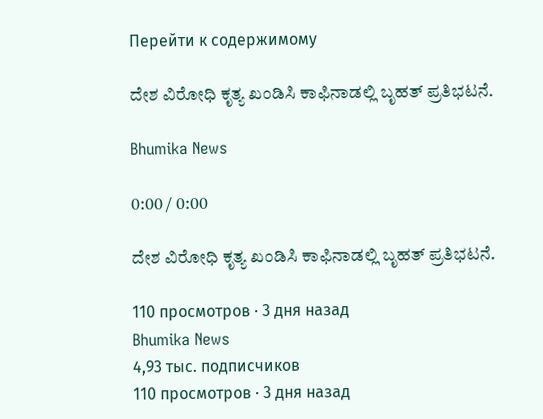Перейти к содержимому

ದೇಶ ವಿರೋಧಿ ಕೃತ್ಯ ಖಂಡಿಸಿ ಕಾಫಿನಾಡಲ್ಲಿ ಬೃಹತ್ ಪ್ರತಿಭಟನೆ.

Bhumika News

0:00 / 0:00

ದೇಶ ವಿರೋಧಿ ಕೃತ್ಯ ಖಂಡಿಸಿ ಕಾಫಿನಾಡಲ್ಲಿ ಬೃಹತ್ ಪ್ರತಿಭಟನೆ.

110 просмотров · 3 дня назад
Bhumika News
4,93 тыс. подписчиков
110 просмотров · 3 дня назад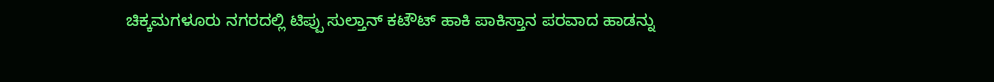ಚಿಕ್ಕಮಗಳೂರು ನಗರದಲ್ಲಿ ಟಿಪ್ಪು ಸುಲ್ತಾನ್ ಕಟೌಟ್ ಹಾಕಿ ಪಾಕಿಸ್ತಾನ ಪರವಾದ ಹಾಡನ್ನು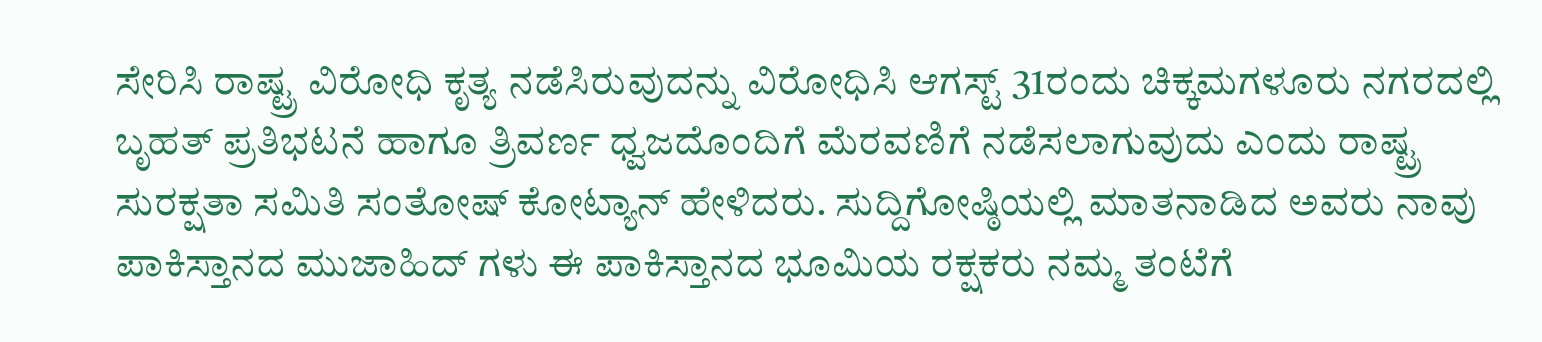ಸೇರಿಸಿ ರಾಷ್ಟ್ರ ವಿರೋಧಿ ಕೃತ್ಯ ನಡೆಸಿರುವುದನ್ನು ವಿರೋಧಿಸಿ ಆಗಸ್ಟ್ 31ರಂದು ಚಿಕ್ಕಮಗಳೂರು ನಗರದಲ್ಲಿ ಬೃಹತ್ ಪ್ರತಿಭಟನೆ ಹಾಗೂ ತ್ರಿವರ್ಣ ಧ್ವಜದೊಂದಿಗೆ ಮೆರವಣಿಗೆ ನಡೆಸಲಾಗುವುದು ಎಂದು ರಾಷ್ಟ್ರ ಸುರಕ್ಷತಾ ಸಮಿತಿ ಸಂತೋಷ್ ಕೋಟ್ಯಾನ್ ಹೇಳಿದರು. ಸುದ್ದಿಗೋಷ್ಠಿಯಲ್ಲಿ ಮಾತನಾಡಿದ ಅವರು ನಾವು ಪಾಕಿಸ್ತಾನದ ಮುಜಾಹಿದ್ ಗಳು ಈ ಪಾಕಿಸ್ತಾನದ ಭೂಮಿಯ ರಕ್ಷಕರು ನಮ್ಮ ತಂಟೆಗೆ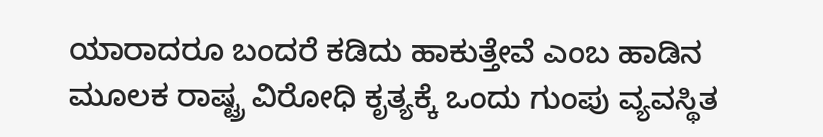ಯಾರಾದರೂ ಬಂದರೆ ಕಡಿದು ಹಾಕುತ್ತೇವೆ ಎಂಬ ಹಾಡಿನ ಮೂಲಕ ರಾಷ್ಟ್ರ ವಿರೋಧಿ ಕೃತ್ಯಕ್ಕೆ ಒಂದು ಗುಂಪು ವ್ಯವಸ್ಥಿತ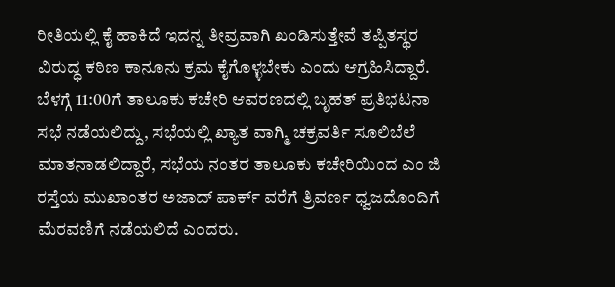ರೀತಿಯಲ್ಲಿ ಕೈ ಹಾಕಿದೆ ಇದನ್ನ ತೀವ್ರವಾಗಿ ಖಂಡಿಸುತ್ತೇವೆ ತಪ್ಪಿತಸ್ಥರ ವಿರುದ್ಧ ಕಠಿಣ ಕಾನೂನು ಕ್ರಮ ಕೈಗೊಳ್ಳಬೇಕು ಎಂದು ಆಗ್ರಹಿಸಿದ್ದಾರೆ. ಬೆಳಗ್ಗೆ 11:00ಗೆ ತಾಲೂಕು ಕಚೇರಿ ಆವರಣದಲ್ಲಿ ಬೃಹತ್ ಪ್ರತಿಭಟನಾ ಸಭೆ ನಡೆಯಲಿದ್ದು, ಸಭೆಯಲ್ಲಿ ಖ್ಯಾತ ವಾಗ್ಮಿ ಚಕ್ರವರ್ತಿ ಸೂಲಿಬೆಲೆ ಮಾತನಾಡಲಿದ್ದಾರೆ, ಸಭೆಯ ನಂತರ ತಾಲೂಕು ಕಚೇರಿಯಿಂದ ಎಂ ಜಿ ರಸ್ತೆಯ ಮುಖಾಂತರ ಅಜಾದ್ ಪಾರ್ಕ್ ವರೆಗೆ ತ್ರಿವರ್ಣ ಧ್ವಜದೊಂದಿಗೆ ಮೆರವಣಿಗೆ ನಡೆಯಲಿದೆ ಎಂದರು.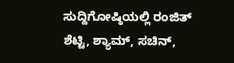ಸುದ್ದಿಗೋಷ್ಠಿಯಲ್ಲಿ ರಂಜಿತ್ ಶೆಟ್ಟಿ, ಶ್ಯಾಮ್, ಸಚಿನ್,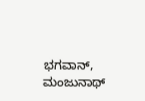ಭಗವಾನ್, ಮಂಜುನಾಥ್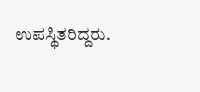ಉಪಸ್ಥಿತರಿದ್ದರು.